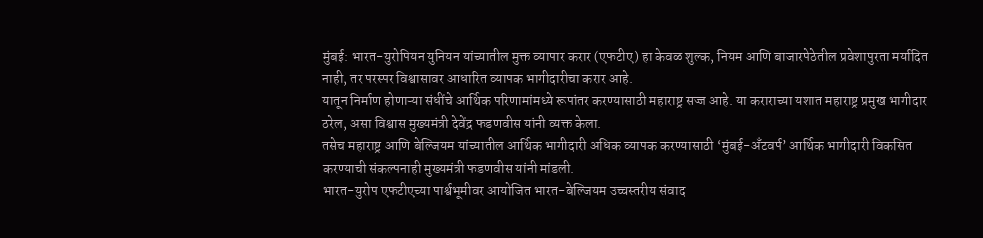मुंबई: भारत-युरोपियन युनियन यांच्यातील मुक्त व्यापार करार (एफटीए) हा केवळ शुल्क, नियम आणि बाजारपेठेतील प्रवेशापुरता मर्यादित नाही, तर परस्पर विश्वासावर आधारित व्यापक भागीदारीचा करार आहे.
यातून निर्माण होणाऱ्या संधींचे आर्थिक परिणामांमध्ये रूपांतर करण्यासाठी महाराष्ट्र सज्ज आहे. या कराराच्या यशात महाराष्ट्र प्रमुख भागीदार ठरेल, असा विश्वास मुख्यमंत्री देवेंद्र फडणवीस यांनी व्यक्त केला.
तसेच महाराष्ट्र आणि बेल्जियम यांच्यातील आर्थिक भागीदारी अधिक व्यापक करण्यासाठी ‘मुंबई-अँटवर्प’ आर्थिक भागीदारी विकसित करण्याची संकल्पनाही मुख्यमंत्री फडणवीस यांनी मांडली.
भारत-युरोप एफटीएच्या पार्श्वभूमीवर आयोजित भारत-बेल्जियम उच्चस्तरीय संवाद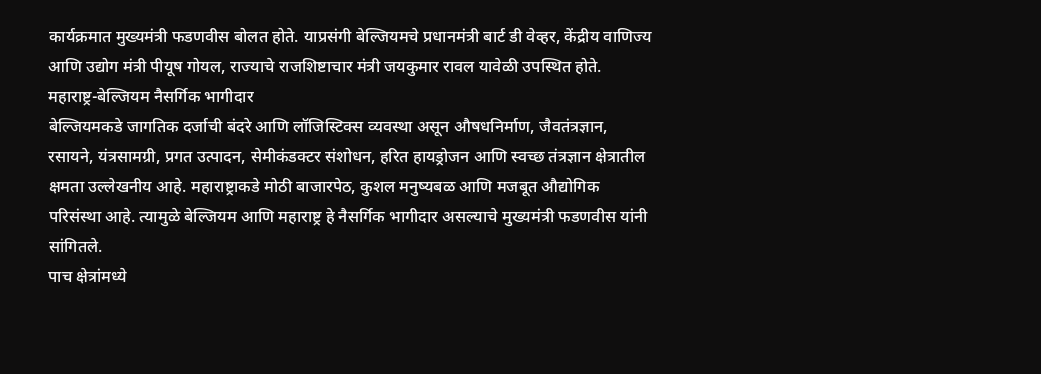कार्यक्रमात मुख्यमंत्री फडणवीस बोलत होते. याप्रसंगी बेल्जियमचे प्रधानमंत्री बार्ट डी वेव्हर, केंद्रीय वाणिज्य आणि उद्योग मंत्री पीयूष गोयल, राज्याचे राजशिष्टाचार मंत्री जयकुमार रावल यावेळी उपस्थित होते.
महाराष्ट्र-बेल्जियम नैसर्गिक भागीदार
बेल्जियमकडे जागतिक दर्जाची बंदरे आणि लॉजिस्टिक्स व्यवस्था असून औषधनिर्माण, जैवतंत्रज्ञान, रसायने, यंत्रसामग्री, प्रगत उत्पादन, सेमीकंडक्टर संशोधन, हरित हायड्रोजन आणि स्वच्छ तंत्रज्ञान क्षेत्रातील क्षमता उल्लेखनीय आहे. महाराष्ट्राकडे मोठी बाजारपेठ, कुशल मनुष्यबळ आणि मजबूत औद्योगिक परिसंस्था आहे. त्यामुळे बेल्जियम आणि महाराष्ट्र हे नैसर्गिक भागीदार असल्याचे मुख्यमंत्री फडणवीस यांनी सांगितले.
पाच क्षेत्रांमध्ये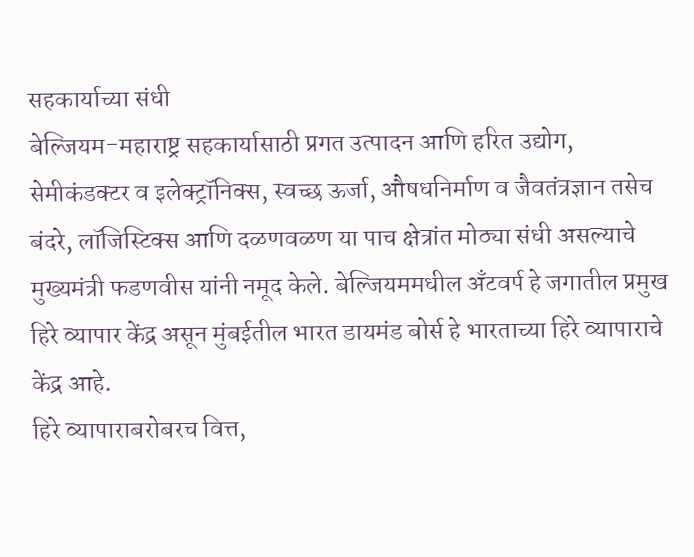सहकार्याच्या संधी
बेल्जियम-महाराष्ट्र सहकार्यासाठी प्रगत उत्पादन आणि हरित उद्योग, सेमीकंडक्टर व इलेक्ट्रॉनिक्स, स्वच्छ ऊर्जा, औषधनिर्माण व जैवतंत्रज्ञान तसेच बंदरे, लॉजिस्टिक्स आणि दळणवळण या पाच क्षेत्रांत मोठ्या संधी असल्याचे मुख्यमंत्री फडणवीस यांनी नमूद केले. बेल्जियममधील अँटवर्प हे जगातील प्रमुख हिरे व्यापार केंद्र असून मुंबईतील भारत डायमंड बोर्स हे भारताच्या हिरे व्यापाराचे केंद्र आहे.
हिरे व्यापाराबरोबरच वित्त,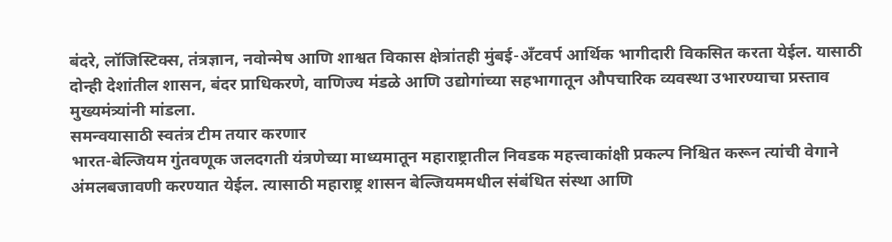बंदरे, लॉजिस्टिक्स, तंत्रज्ञान, नवोन्मेष आणि शाश्वत विकास क्षेत्रांतही मुंबई-अँटवर्प आर्थिक भागीदारी विकसित करता येईल. यासाठी दोन्ही देशांतील शासन, बंदर प्राधिकरणे, वाणिज्य मंडळे आणि उद्योगांच्या सहभागातून औपचारिक व्यवस्था उभारण्याचा प्रस्ताव मुख्यमंत्र्यांनी मांडला.
समन्वयासाठी स्वतंत्र टीम तयार करणार
भारत-बेल्जियम गुंतवणूक जलदगती यंत्रणेच्या माध्यमातून महाराष्ट्रातील निवडक महत्त्वाकांक्षी प्रकल्प निश्चित करून त्यांची वेगाने अंमलबजावणी करण्यात येईल. त्यासाठी महाराष्ट्र शासन बेल्जियममधील संबंधित संस्था आणि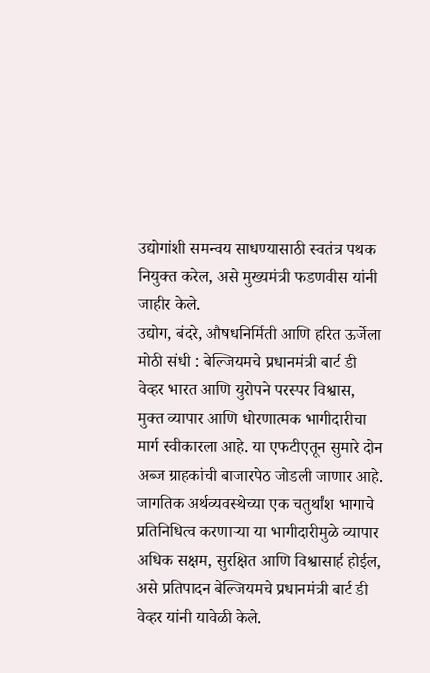उद्योगांशी समन्वय साधण्यासाठी स्वतंत्र पथक नियुक्त करेल, असे मुख्यमंत्री फडणवीस यांनी जाहीर केले.
उद्योग, बंदरे, औषधनिर्मिती आणि हरित ऊर्जेला मोठी संधी : बेल्जियमचे प्रधानमंत्री बार्ट डी वेव्हर भारत आणि युरोपने परस्पर विश्वास, मुक्त व्यापार आणि धोरणात्मक भागीदारीचा मार्ग स्वीकारला आहे. या एफटीएतून सुमारे दोन अब्ज ग्राहकांची बाजारपेठ जोडली जाणार आहे.
जागतिक अर्थव्यवस्थेच्या एक चतुर्थांश भागाचे प्रतिनिधित्व करणाऱ्या या भागीदारीमुळे व्यापार अधिक सक्षम, सुरक्षित आणि विश्वासार्ह होईल, असे प्रतिपादन बेल्जियमचे प्रधानमंत्री बार्ट डी वेव्हर यांनी यावेळी केले.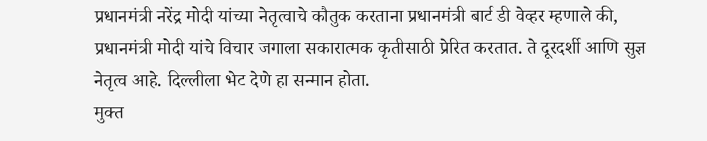प्रधानमंत्री नरेंद्र मोदी यांच्या नेतृत्वाचे कौतुक करताना प्रधानमंत्री बार्ट डी वेव्हर म्हणाले की, प्रधानमंत्री मोदी यांचे विचार जगाला सकारात्मक कृतीसाठी प्रेरित करतात. ते दूरदर्शी आणि सुज्ञ नेतृत्व आहे. दिल्लीला भेट देणे हा सन्मान होता.
मुक्त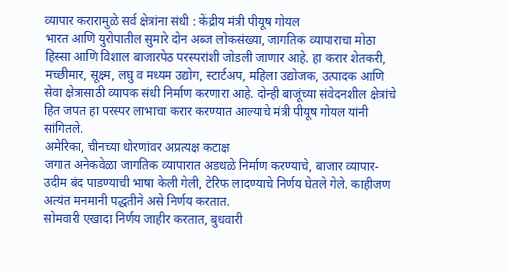व्यापार करारामुळे सर्व क्षेत्रांना संधी : केंद्रीय मंत्री पीयूष गोयल
भारत आणि युरोपातील सुमारे दोन अब्ज लोकसंख्या, जागतिक व्यापाराचा मोठा हिस्सा आणि विशाल बाजारपेठ परस्परांशी जोडली जाणार आहे. हा करार शेतकरी, मच्छीमार, सूक्ष्म, लघु व मध्यम उद्योग, स्टार्टअप, महिला उद्योजक, उत्पादक आणि सेवा क्षेत्रासाठी व्यापक संधी निर्माण करणारा आहे. दोन्ही बाजूंच्या संवेदनशील क्षेत्रांचे हित जपत हा परस्पर लाभाचा करार करण्यात आल्याचे मंत्री पीयूष गोयल यांनी सांगितले.
अमेरिका, चीनच्या धोरणांवर अप्रत्यक्ष कटाक्ष
जगात अनेकवेळा जागतिक व्यापारात अडथळे निर्माण करण्याचे, बाजार व्यापार-उदीम बंद पाडण्याची भाषा केली गेली, टेरिफ लादण्याचे निर्णय घेतले गेले. काहीजण अत्यंत मनमानी पद्धतीने असे निर्णय करतात.
सोमवारी एखादा निर्णय जाहीर करतात, बुधवारी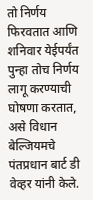तो निर्णय फिरवतात आणि शनिवार येईपर्यंत पुन्हा तोच निर्णय लागू करण्याची घोषणा करतात, असे विधान बेल्जियमचे पंतप्रधान बार्ट डी वेव्हर यांनी केले.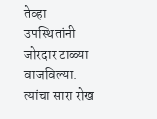तेव्हा उपस्थितांनी जोरदार टाळ्या वाजविल्या. त्यांचा सारा रोख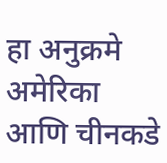हा अनुक्रमे अमेरिका आणि चीनकडे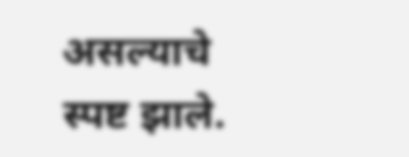असल्याचे स्पष्ट झाले.